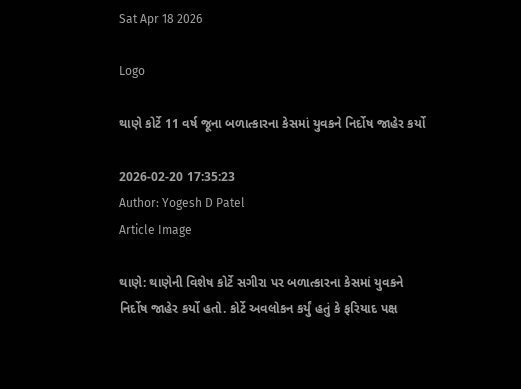Sat Apr 18 2026

Logo

થાણે કોર્ટે 11 વર્ષ જૂના બળાત્કારના કેસમાં યુવકને નિર્દોષ જાહેર કર્યો

2026-02-20 17:35:23
Author: Yogesh D Patel
Article Image

થાણે: થાણેની વિશેષ કોર્ટે સગીરા પર બળાત્કારના કેસમાં યુવકને નિર્દોષ જાહેર કર્યો હતો. કોર્ટે અવલોકન કર્યું હતું કે ફરિયાદ પક્ષ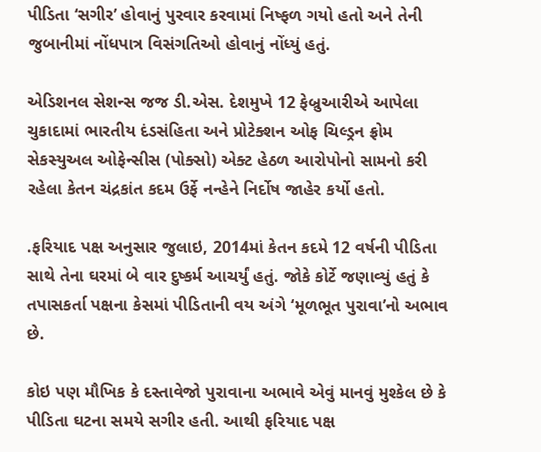પીડિતા ‘સગીર’ હોવાનું પુરવાર કરવામાં નિષ્ફળ ગયો હતો અને તેની જુબાનીમાં નોંધપાત્ર વિસંગતિઓ હોવાનું નોંધ્યું હતું.

એડિશનલ સેશન્સ જજ ડી.એસ. દેશમુખે 12 ફેબ્રુઆરીએ આપેલા ચુકાદામાં ભારતીય દંડસંહિતા અને પ્રોટેક્શન ઓફ ચિલ્ડ્રન ફ્રોમ સેકસ્યુઅલ ઓફેન્સીસ (પોક્સો) એક્ટ હેઠળ આરોપોનો સામનો કરી રહેલા કેતન ચંદ્રકાંત કદમ ઉર્ફે નન્હેને નિર્દોષ જાહેર કર્યો હતો.

.ફરિયાદ પક્ષ અનુસાર જુલાઇ, 2014માં કેતન કદમે 12 વર્ષની પીડિતા સાથે તેના ઘરમાં બે વાર દુષ્કર્મ આચર્યું હતું. જોકે કોર્ટે જણાવ્યું હતું કે તપાસકર્તા પક્ષના કેસમાં પીડિતાની વય અંગે ‘મૂળભૂત પુરાવા’નો અભાવ છે.

કોઇ પણ મૌખિક કે દસ્તાવેજો પુરાવાના અભાવે એવું માનવું મુશ્કેલ છે કે પીડિતા ઘટના સમયે સગીર હતી. આથી ફરિયાદ પક્ષ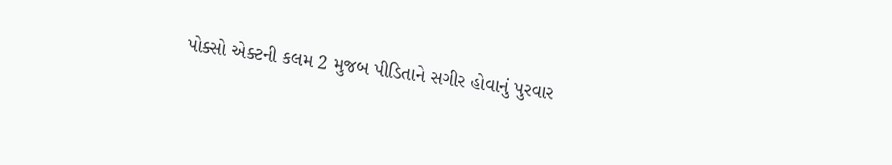પોક્સો એક્ટની કલમ 2 મુજબ પીડિતાને સગીર હોવાનું પુરવાર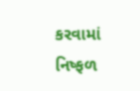કરવામાં નિષ્ફળ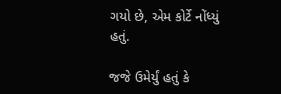ગયો છે, એમ કોર્ટે નોંધ્યું હતું.

જજે ઉમેર્યું હતું કે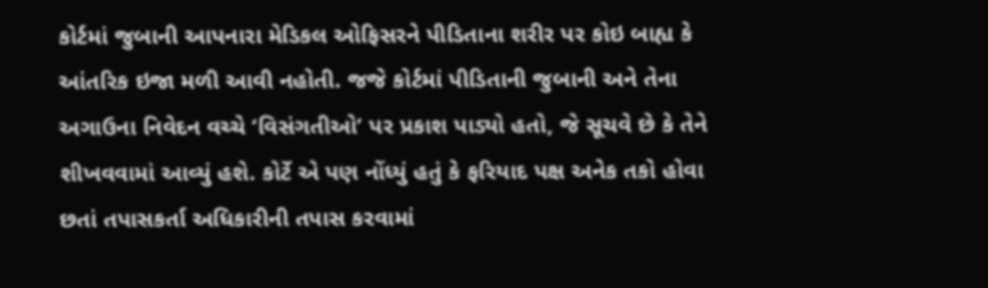કોર્ટમાં જુબાની આપનારા મેડિકલ ઓફિસરને પીડિતાના શરીર પર કોઇ બાહ્ય કે આંતરિક ઇજા મળી આવી નહોતી. જજે કોર્ટમાં પીડિતાની જુબાની અને તેના અગાઉના નિવેદન વચ્ચે ‘વિસંગતીઓ’ પર પ્રકાશ પાડ્યો હતો, જે સૂચવે છે કે તેને શીખવવામાં આવ્યું હશે. કોર્ટે એ પણ નોંધ્યું હતું કે ફરિયાદ પક્ષ અનેક તકો હોવા છતાં તપાસકર્તા અધિકારીની તપાસ કરવામાં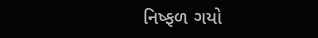નિષ્ફળ ગયો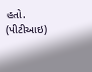હતો. (પીટીઆઇ)